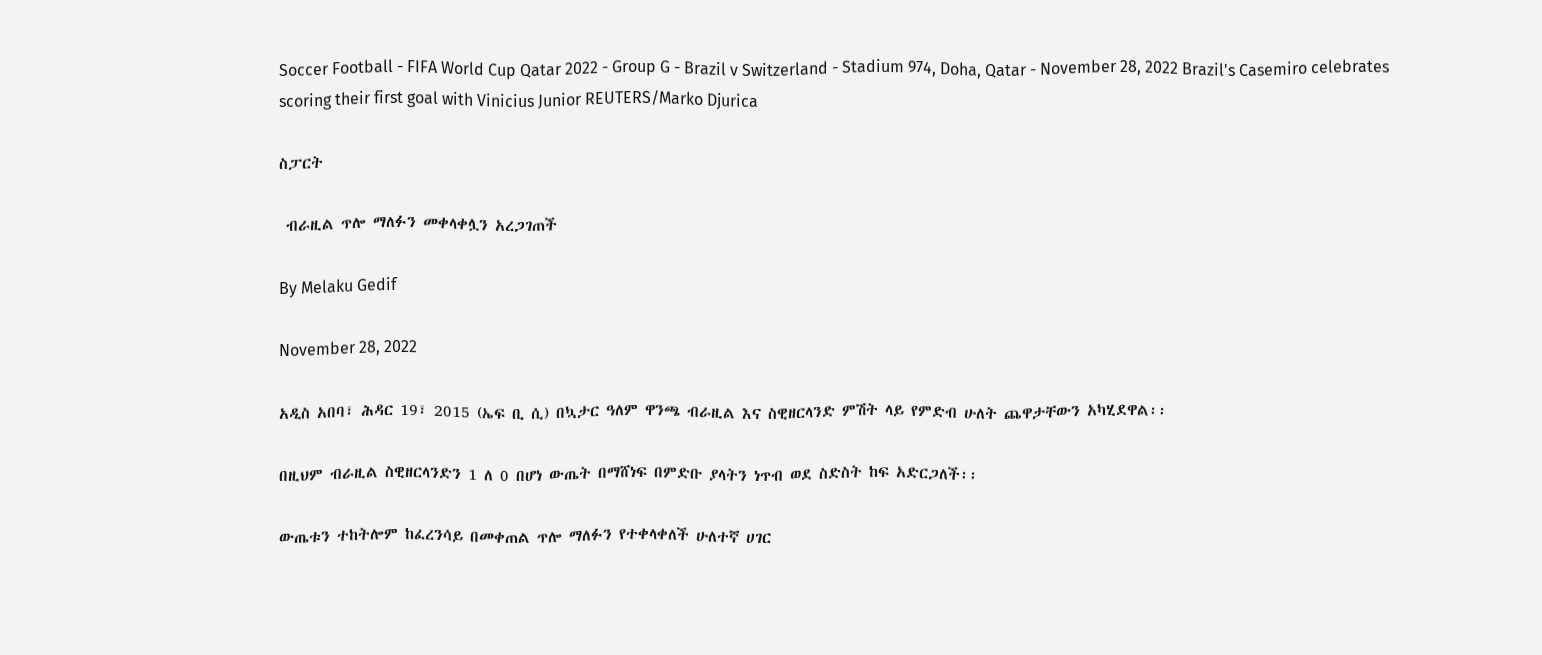Soccer Football - FIFA World Cup Qatar 2022 - Group G - Brazil v Switzerland - Stadium 974, Doha, Qatar - November 28, 2022 Brazil's Casemiro celebrates scoring their first goal with Vinicius Junior REUTERS/Marko Djurica

ስፓርት

 ብራዚል ጥሎ ማለፉን መቀላቀሏን አረጋገጠች

By Melaku Gedif

November 28, 2022

አዲስ አበባ፣ ሕዳር 19፣ 2015 (ኤፍ ቢ ሲ) በኳታር ዓለም ዋንጫ ብራዚል እና ስዊዘርላንድ ምሽት ላይ የምድብ ሁለት ጨዋታቸውን አካሂደዋል፡፡

በዚህም ብራዚል ስዊዘርላንድን 1 ለ 0 በሆነ ውጤት በማሸነፍ በምድቡ ያላትን ነጥብ ወደ ስድስት ከፍ አድርጋለች፡፡

ውጤቱን ተከትሎም ከፈረንሳይ በመቀጠል ጥሎ ማለፉን የተቀላቀለች ሁለተኛ ሀገር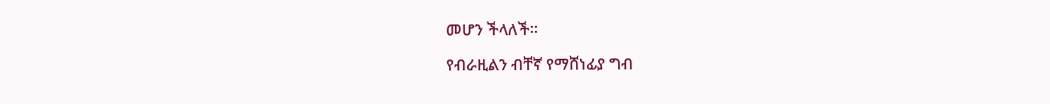መሆን ችላለች፡፡

የብራዚልን ብቸኛ የማሸነፊያ ግብ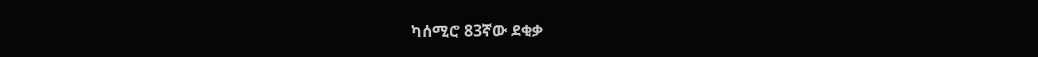ካሰሚሮ 83ኛው ደቂቃ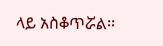ላይ አስቆጥሯል፡፡